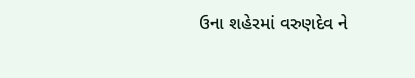ઉના શહેરમાં વરુણદેવ ને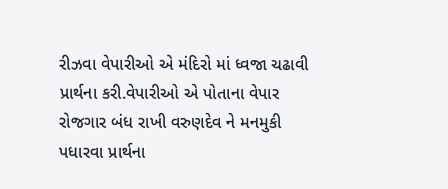રીઝવા વેપારીઓ એ મંદિરો માં ધ્વજા ચઢાવી પ્રાર્થના કરી.વેપારીઓ એ પોતાના વેપાર રોજગાર બંધ રાખી વરુણદેવ ને મનમુકી પધારવા પ્રાર્થના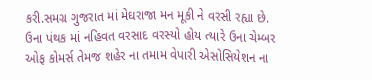કરી.સમગ્ર ગુજરાત માં મેઘરાજા મન મૂકી ને વરસી રહ્યા છે. ઉના પંથક માં નહિવત વરસાદ વરસ્યો હોય ત્યારે ઉના ચેમ્બર ઓફ કોમર્સ તેમજ શહેર ના તમામ વેપારી એસોસિયેશન ના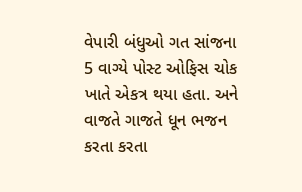વેપારી બંધુઓ ગત સાંજના 5 વાગ્યે પોસ્ટ ઓફિસ ચોક ખાતે એકત્ર થયા હતા. અને વાજતે ગાજતે ધૂન ભજન કરતા કરતા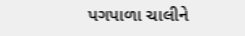પગપાળા ચાલીને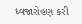ધ્વજારોહણ કરી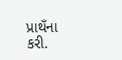પ્રાથઁના કરી.